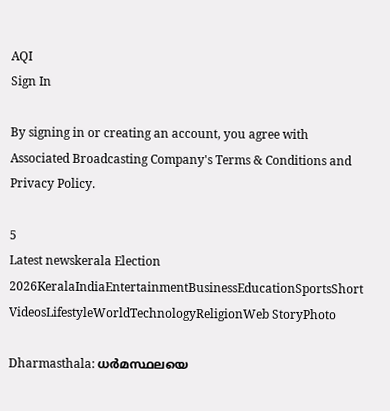AQI
Sign In

By signing in or creating an account, you agree with Associated Broadcasting Company's Terms & Conditions and Privacy Policy.

5
Latest newskerala Election 2026KeralaIndiaEntertainmentBusinessEducationSportsShort VideosLifestyleWorldTechnologyReligionWeb StoryPhoto

Dharmasthala: ധർമസ്ഥലയെ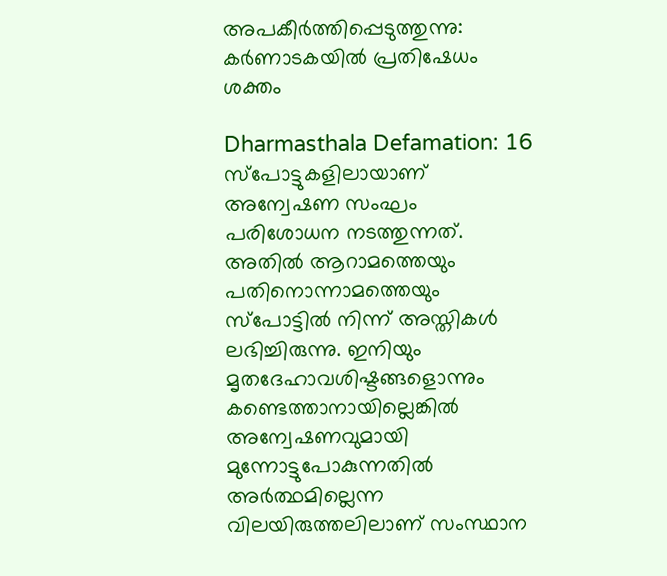അപകീർത്തിപ്പെടുത്തുന്നു: കർണാടകയിൽ പ്രതിഷേധം ശക്തം

Dharmasthala Defamation: 16 സ്‌പോട്ടുകളിലായാണ് അന്വേഷണ സംഘം പരിശോധന നടത്തുന്നത്. അതിൽ ആറാമത്തെയും പതിനൊന്നാമത്തെയും സ്‌പോട്ടിൽ നിന്ന് അസ്തികൾ ലഭിച്ചിരുന്നു. ഇനിയും മൃതദേഹാവശിഷ്ടങ്ങളൊന്നും കണ്ടെത്താനായില്ലെങ്കിൽ അന്വേഷണവുമായി മുന്നോട്ടുപോകുന്നതിൽ അർത്ഥമില്ലെന്ന വിലയിരുത്തലിലാണ് സംസ്ഥാന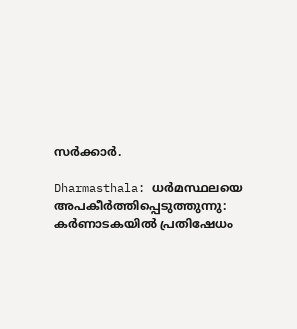സർക്കാർ.

Dharmasthala: ധർമസ്ഥലയെ അപകീർത്തിപ്പെടുത്തുന്നു: കർണാടകയിൽ പ്രതിഷേധം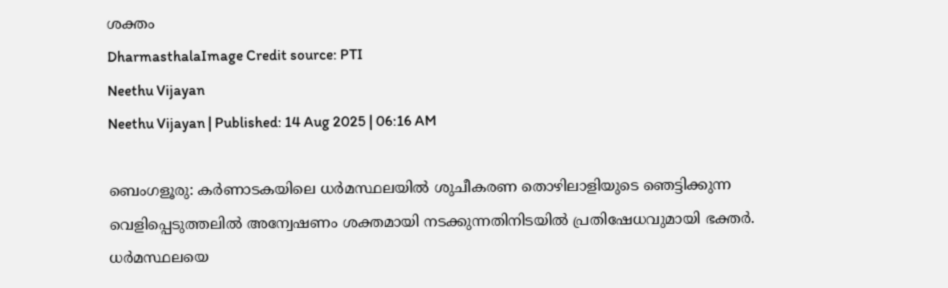ശക്തം
DharmasthalaImage Credit source: PTI
Neethu Vijayan
Neethu Vijayan | Published: 14 Aug 2025 | 06:16 AM

ബെംഗളൂരു: കർണാടകയിലെ ധർമസ്ഥലയിൽ ശുചീകരണ തൊഴിലാളിയുടെ ഞെട്ടിക്കുന്ന വെളിപ്പെടുത്തലിൽ അന്വേഷണം ശക്തമായി നടക്കുന്നതിനിടയിൽ പ്രതിഷേധവുമായി ഭക്തർ. ധർമസ്ഥലയെ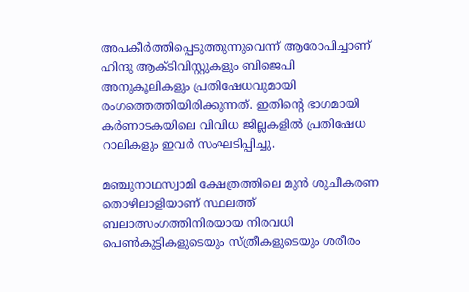അപകീർത്തിപ്പെടുത്തുന്നുവെന്ന് ആരോപിച്ചാണ് ഹിന്ദു ആക്ടിവിസ്റ്റുകളും ബിജെപി അനുകൂലികളും പ്രതിഷേധവുമായി രംഗത്തെത്തിയിരിക്കുന്നത്. ഇതിൻ്റെ ഭാഗമായി കർണാടകയിലെ വിവിധ ജില്ലകളിൽ പ്രതിഷേധ റാലികളും ഇവർ സംഘടിപ്പിച്ചു.

മഞ്ചുനാഥസ്വാമി ക്ഷേത്രത്തിലെ മുൻ ശുചീകരണ തൊഴിലാളിയാണ് സ്ഥലത്ത് ബലാത്സംഗത്തിനിരയായ നിരവധി പെൺകുട്ടികളുടെയും സ്ത്രീകളുടെയും ശരീരം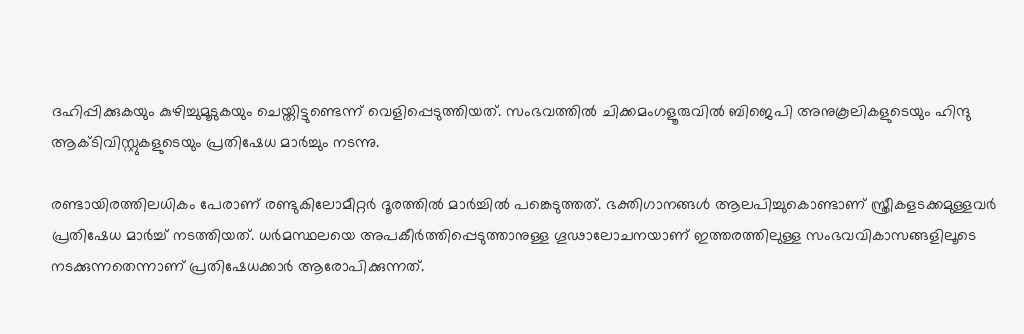ദഹിപ്പിക്കുകയും കുഴിച്ചുമൂടുകയും ചെയ്തിട്ടുണ്ടെന്ന് വെളിപ്പെടുത്തിയത്. സംഭവത്തിൽ ചിക്കമംഗളൂരുവിൽ ബിജെപി അനുകൂലികളുടെയും ഹിന്ദു ആക്ടിവിസ്റ്റുകളുടെയും പ്രതിഷേധ മാർച്ചും നടന്നു.

രണ്ടായിരത്തിലധികം പേരാണ് രണ്ടുകിലോമീറ്റർ ദൂരത്തിൽ മാർച്ചിൽ പങ്കെടുത്തത്. ഭക്തിഗാനങ്ങൾ ആലപിച്ചുകൊണ്ടാണ് സ്ത്രീകളടക്കമുള്ളവർ പ്രതിഷേധ മാർച്ച് നടത്തിയത്. ധർമസ്ഥലയെ അപകീർത്തിപ്പെടുത്താനുള്ള ഗൂഢാലോചനയാണ് ഇത്തരത്തിലുള്ള സംഭവവികാസങ്ങളിലൂടെ നടക്കുന്നതെന്നാണ് പ്രതിഷേധക്കാർ ആരോപിക്കുന്നത്.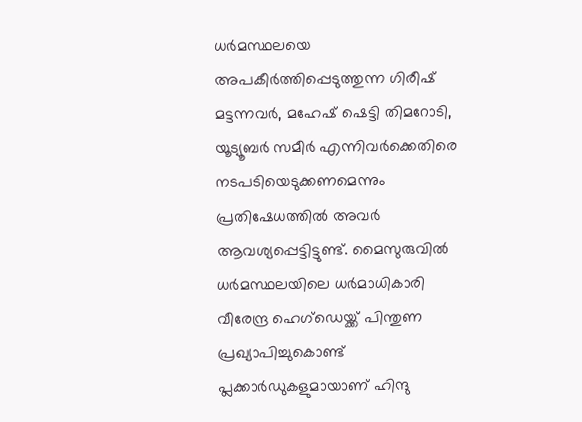ധർമസ്ഥലയെ അപകീർത്തിപ്പെടുത്തുന്ന ഗിരീഷ് മട്ടന്നവർ, മഹേഷ് ഷെട്ടി തിമറോടി, യൂട്യൂബർ സമീർ എന്നിവർക്കെതിരെ നടപടിയെടുക്കണമെന്നും പ്രതിഷേധത്തിൽ അവർ ആവശ്യപ്പെട്ടിട്ടുണ്ട്. മൈസുരുവിൽ ധർമസ്ഥലയിലെ ധർമാധികാരി വീരേന്ദ്ര ഹെഗ്‌ഡെയ്ക്ക് പിന്തുണ പ്രഖ്യാപിച്ചുകൊണ്ട് പ്ലക്കാർഡുകളുമായാണ് ഹിന്ദു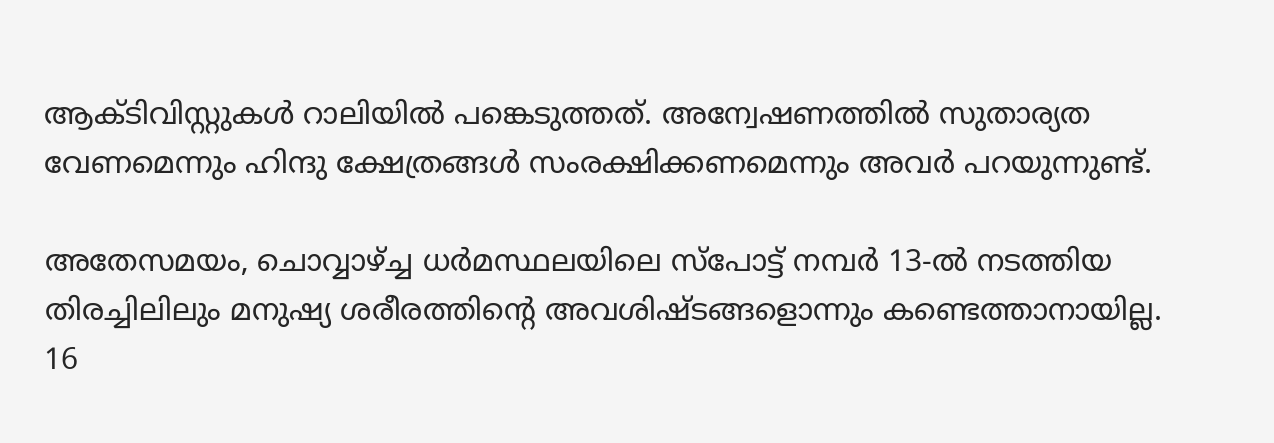ആക്ടിവിസ്റ്റുകൾ റാലിയിൽ പങ്കെടുത്തത്. അന്വേഷണത്തിൽ സുതാര്യത വേണമെന്നും ഹിന്ദു ക്ഷേത്രങ്ങൾ സംരക്ഷിക്കണമെന്നും അവർ പറയുന്നുണ്ട്.

അതേസമയം, ചൊവ്വാഴ്ച്ച ധർമസ്ഥലയിലെ സ്‌പോട്ട് നമ്പർ 13-ൽ നടത്തിയ തിരച്ചിലിലും മനുഷ്യ ശരീരത്തിന്റെ അവശിഷ്ടങ്ങളൊന്നും കണ്ടെത്താനായില്ല. 16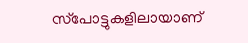സ്‌പോട്ടുകളിലായാണ്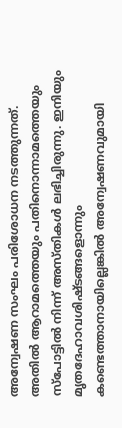അന്വേഷണ സംഘം പരിശോധന നടത്തുന്നത്. അതിൽ ആറാമത്തെയും പതിനൊന്നാമത്തെയും സ്‌പോട്ടിൽ നിന്ന് അസ്തികൾ ലഭിച്ചിരുന്നു. ഇനിയും മൃതദേഹാവശിഷ്ടങ്ങളൊന്നും കണ്ടെത്താനായില്ലെങ്കിൽ അന്വേഷണവുമായി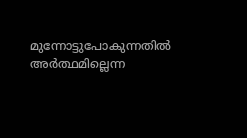മുന്നോട്ടുപോകുന്നതിൽ അർത്ഥമില്ലെന്ന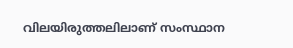വിലയിരുത്തലിലാണ് സംസ്ഥാന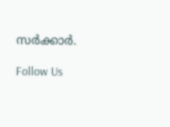സർക്കാർ.

Follow Us